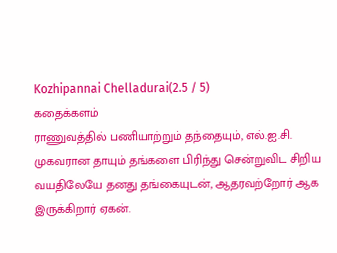Kozhipannai Chelladurai(2.5 / 5)
கதைக்களம்
ராணுவத்தில் பணியாற்றும் தந்தையும், எல்.ஐ.சி. முகவரான தாயும் தங்களை பிரிந்து சென்றுவிட சிறிய வயதிலேயே தனது தங்கையுடன், ஆதரவற்றோர் ஆக இருக்கிறார் ஏகன்.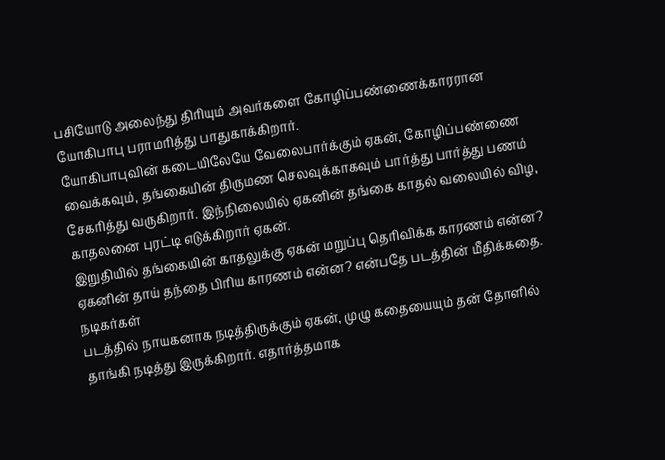பசியோடு அலைந்து திரியும் அவர்களை கோழிப்பண்ணைக்காரரான யோகிபாபு பராமரித்து பாதுகாக்கிறார்.
யோகிபாபுவின் கடையிலேயே வேலைபார்க்கும் ஏகன், கோழிப்பண்ணை வைக்கவும், தங்கையின் திருமண செலவுக்காகவும் பார்த்து பார்த்து பணம் சேகரித்து வருகிறார். இந்நிலையில் ஏகனின் தங்கை காதல் வலையில் விழ, காதலனை புரட்டி எடுக்கிறார் ஏகன்.
இறுதியில் தங்கையின் காதலுக்கு ஏகன் மறுப்பு தெரிவிக்க காரணம் என்ன? ஏகனின் தாய் தந்தை பிரிய காரணம் என்ன? என்பதே படத்தின் மீதிக்கதை.
நடிகர்கள்
படத்தில் நாயகனாக நடித்திருக்கும் ஏகன், முழு கதையையும் தன் தோளில் தாங்கி நடித்து இருக்கிறார். எதார்த்தமாக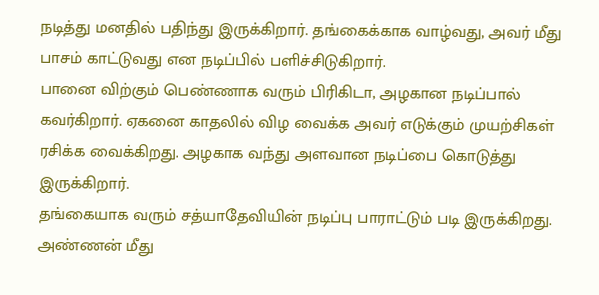நடித்து மனதில் பதிந்து இருக்கிறார். தங்கைக்காக வாழ்வது, அவர் மீது பாசம் காட்டுவது என நடிப்பில் பளிச்சிடுகிறார்.
பானை விற்கும் பெண்ணாக வரும் பிரிகிடா, அழகான நடிப்பால் கவர்கிறார். ஏகனை காதலில் விழ வைக்க அவர் எடுக்கும் முயற்சிகள் ரசிக்க வைக்கிறது. அழகாக வந்து அளவான நடிப்பை கொடுத்து இருக்கிறார்.
தங்கையாக வரும் சத்யாதேவியின் நடிப்பு பாராட்டும் படி இருக்கிறது. அண்ணன் மீது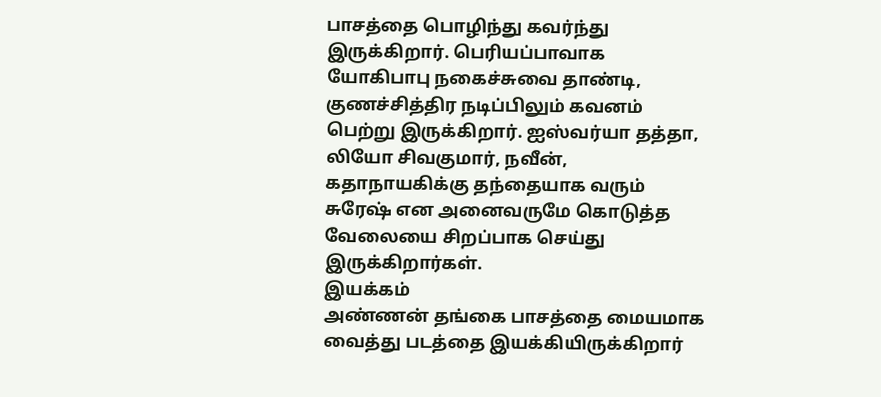பாசத்தை பொழிந்து கவர்ந்து இருக்கிறார். பெரியப்பாவாக யோகிபாபு நகைச்சுவை தாண்டி, குணச்சித்திர நடிப்பிலும் கவனம் பெற்று இருக்கிறார். ஐஸ்வர்யா தத்தா, லியோ சிவகுமார், நவீன், கதாநாயகிக்கு தந்தையாக வரும் சுரேஷ் என அனைவருமே கொடுத்த வேலையை சிறப்பாக செய்து இருக்கிறார்கள்.
இயக்கம்
அண்ணன் தங்கை பாசத்தை மையமாக வைத்து படத்தை இயக்கியிருக்கிறார்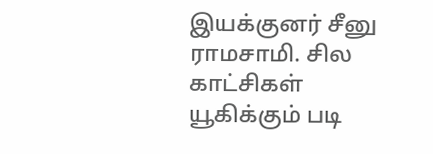இயக்குனர் சீனு ராமசாமி. சில காட்சிகள் யூகிக்கும் படி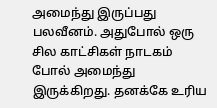அமைந்து இருப்பது பலவீனம். அதுபோல் ஒரு சில காட்சிகள் நாடகம் போல் அமைந்து இருக்கிறது. தனக்கே உரிய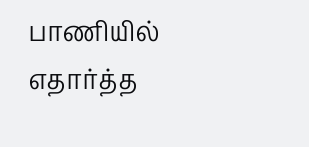பாணியில் எதார்த்த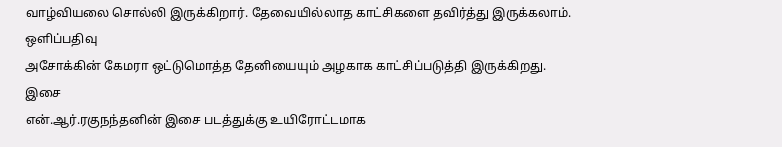வாழ்வியலை சொல்லி இருக்கிறார். தேவையில்லாத காட்சிகளை தவிர்த்து இருக்கலாம்.
ஒளிப்பதிவு
அசோக்கின் கேமரா ஒட்டுமொத்த தேனியையும் அழகாக காட்சிப்படுத்தி இருக்கிறது.
இசை
என்.ஆர்.ரகுநந்தனின் இசை படத்துக்கு உயிரோட்டமாக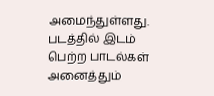அமைந்துள்ளது. படத்தில் இடம் பெற்ற பாடல்கள் அனைத்தும்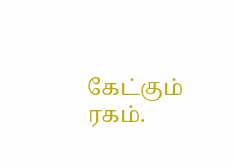கேட்கும் ரகம்.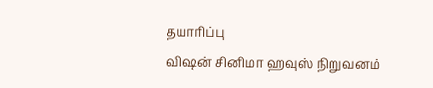தயாரிப்பு
விஷன் சினிமா ஹவுஸ் நிறுவனம்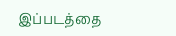இப்படத்தை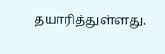தயாரித்துள்ளது.